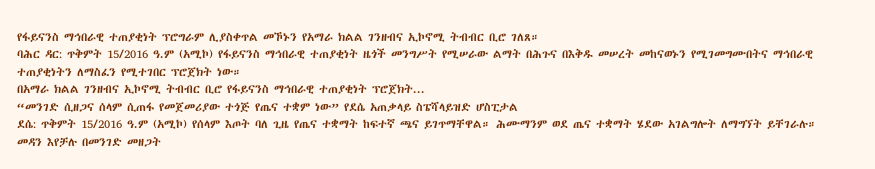የፋይናንስ ማኅበራዊ ተጠያቂነት ፕሮግራም ሊያስቀጥል መኾኑን የአማራ ክልል ገንዘብና ኢኮኖሚ ትብብር ቢሮ ገለጸ።
ባሕር ዳር: ጥቅምት 15/2016 ዓ.ም (አሚኮ) የፋይናንስ ማኅበራዊ ተጠያቂነት ዜጎች መንግሥት የሚሠራው ልማት በሕጉና በእቅዱ መሠረት መከናወኑን የሚገመግሙበትና ማኅበራዊ ተጠያቂነትን ለማስፈን የሚተገበር ፕሮጀክት ነው።
በአማራ ክልል ገንዘብና ኢኮኖሚ ትብብር ቢሮ የፋይናንስ ማኅበራዊ ተጠያቂነት ፕሮጀክት...
“መንገድ ሲዘጋና ሰላም ሲጠፋ የመጀመሪያው ተጎጅ የጤና ተቋም ነው” የደሴ አጠቃላይ ስፔሻላይዝድ ሆስፒታል
ደሴ: ጥቅምት 15/2016 ዓ.ም (አሚኮ) የሰላም እጦት ባለ ጊዜ የጤና ተቋማት ከፍተኛ ጫና ይገጥማቸዋል። ሕሙማንም ወደ ጤና ተቋማት ሄደው አገልግሎት ለማግኘት ይቸገራሉ። መዳን እየቻሉ በመንገድ መዘጋት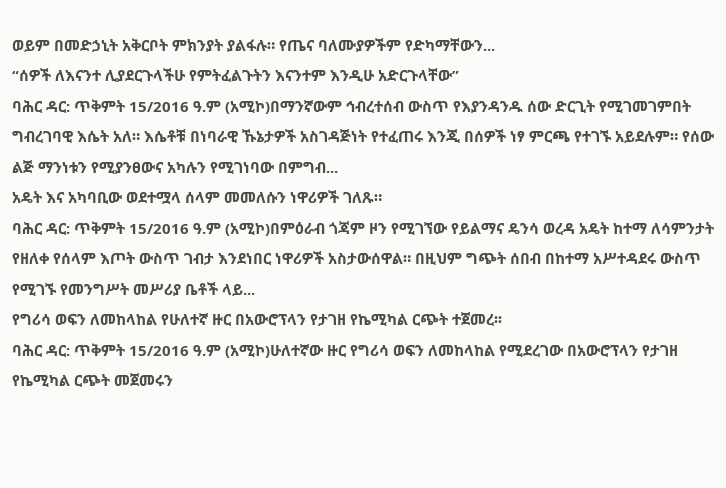ወይም በመድኃኒት አቅርቦት ምክንያት ያልፋሉ። የጤና ባለሙያዎችም የድካማቸውን...
“ሰዎች ለእናንተ ሊያደርጉላችሁ የምትፈልጉትን እናንተም እንዲሁ አድርጉላቸው”
ባሕር ዳር: ጥቅምት 15/2016 ዓ.ም (አሚኮ)በማንኛውም ኅብረተሰብ ውስጥ የእያንዳንዱ ሰው ድርጊት የሚገመገምበት ግብረገባዊ እሴት አለ። እሴቶቹ በነባራዊ ኹኔታዎች አስገዳጅነት የተፈጠሩ እንጂ በሰዎች ነፃ ምርጫ የተገኙ አይደሉም። የሰው ልጅ ማንነቱን የሚያንፀውና አካሉን የሚገነባው በምግብ...
አዴት እና አካባቢው ወደተሟላ ሰላም መመለሱን ነዋሪዎች ገለጹ።
ባሕር ዳር: ጥቅምት 15/2016 ዓ.ም (አሚኮ)በምዕራብ ጎጃም ዞን የሚገኘው የይልማና ዴንሳ ወረዳ አዴት ከተማ ለሳምንታት የዘለቀ የሰላም እጦት ውስጥ ገብታ እንደነበር ነዋሪዎች አስታውሰዋል። በዚህም ግጭት ሰበብ በከተማ አሥተዳደሩ ውስጥ የሚገኙ የመንግሥት መሥሪያ ቤቶች ላይ...
የግሪሳ ወፍን ለመከላከል የሁለተኛ ዙር በአውሮፕላን የታገዘ የኬሚካል ርጭት ተጀመረ፡፡
ባሕር ዳር: ጥቅምት 15/2016 ዓ.ም (አሚኮ)ሁለተኛው ዙር የግሪሳ ወፍን ለመከላከል የሚደረገው በአውሮፕላን የታገዘ የኬሚካል ርጭት መጀመሩን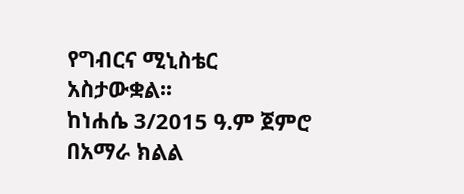የግብርና ሚኒስቴር አስታውቋል፡፡
ከነሐሴ 3/2015 ዓ.ም ጀምሮ በአማራ ክልል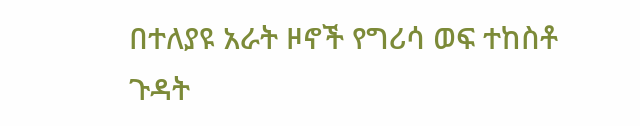በተለያዩ አራት ዞኖች የግሪሳ ወፍ ተከስቶ ጉዳት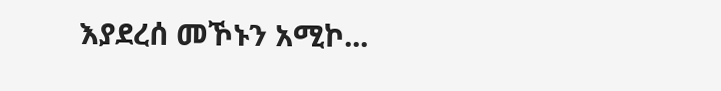እያደረሰ መኾኑን አሚኮ...